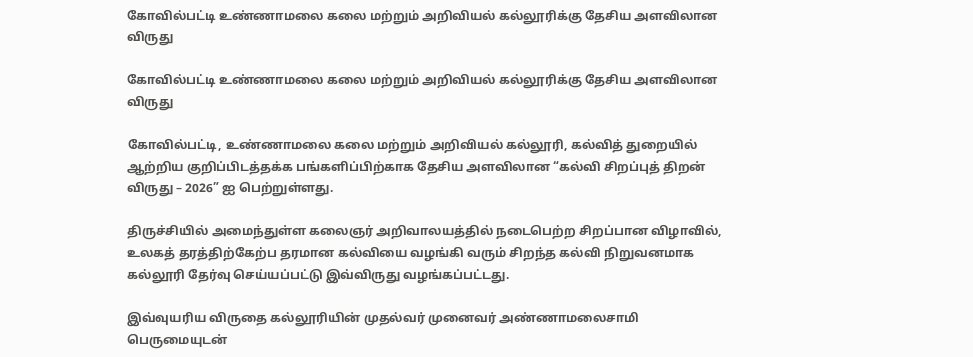கோவில்பட்டி உண்ணாமலை கலை மற்றும் அறிவியல் கல்லூரிக்கு தேசிய அளவிலான விருது

கோவில்பட்டி உண்ணாமலை கலை மற்றும் அறிவியல் கல்லூரிக்கு தேசிய அளவிலான விருது

கோவில்பட்டி, உண்ணாமலை கலை மற்றும் அறிவியல் கல்லூரி, கல்வித் துறையில் ஆற்றிய குறிப்பிடத்தக்க பங்களிப்பிற்காக தேசிய அளவிலான “கல்வி சிறப்புத் திறன் விருது – 2026” ஐ பெற்றுள்ளது.

திருச்சியில் அமைந்துள்ள கலைஞர் அறிவாலயத்தில் நடைபெற்ற சிறப்பான விழாவில், உலகத் தரத்திற்கேற்ப தரமான கல்வியை வழங்கி வரும் சிறந்த கல்வி நிறுவனமாக கல்லூரி தேர்வு செய்யப்பட்டு இவ்விருது வழங்கப்பட்டது.

இவ்வுயரிய விருதை கல்லூரியின் முதல்வர் முனைவர் அண்ணாமலைசாமி பெருமையுடன்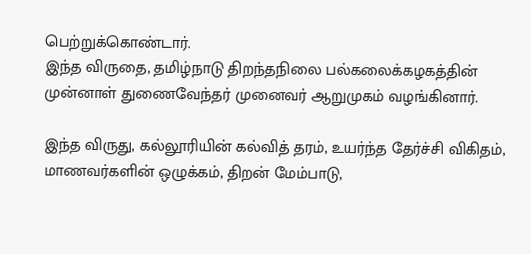பெற்றுக்கொண்டார்.
இந்த விருதை, தமிழ்நாடு திறந்தநிலை பல்கலைக்கழகத்தின் முன்னாள் துணைவேந்தர் முனைவர் ஆறுமுகம் வழங்கினார்.

இந்த விருது, கல்லூரியின் கல்வித் தரம், உயர்ந்த தேர்ச்சி விகிதம், மாணவர்களின் ஒழுக்கம், திறன் மேம்பாடு,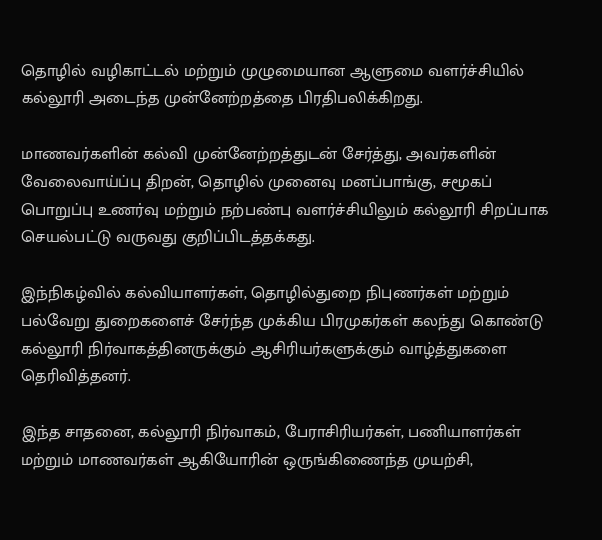தொழில் வழிகாட்டல் மற்றும் முழுமையான ஆளுமை வளர்ச்சியில் கல்லூரி அடைந்த முன்னேற்றத்தை பிரதிபலிக்கிறது.

மாணவர்களின் கல்வி முன்னேற்றத்துடன் சேர்த்து, அவர்களின் வேலைவாய்ப்பு திறன், தொழில் முனைவு மனப்பாங்கு, சமூகப் பொறுப்பு உணர்வு மற்றும் நற்பண்பு வளர்ச்சியிலும் கல்லூரி சிறப்பாக செயல்பட்டு வருவது குறிப்பிடத்தக்கது.

இந்நிகழ்வில் கல்வியாளர்கள், தொழில்துறை நிபுணர்கள் மற்றும் பல்வேறு துறைகளைச் சேர்ந்த முக்கிய பிரமுகர்கள் கலந்து கொண்டு கல்லூரி நிர்வாகத்தினருக்கும் ஆசிரியர்களுக்கும் வாழ்த்துகளை தெரிவித்தனர்.

இந்த சாதனை, கல்லூரி நிர்வாகம், பேராசிரியர்கள், பணியாளர்கள் மற்றும் மாணவர்கள் ஆகியோரின் ஒருங்கிணைந்த முயற்சி,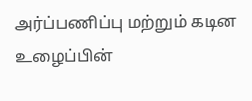அர்ப்பணிப்பு மற்றும் கடின உழைப்பின்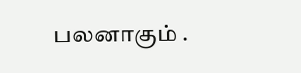பலனாகும் .